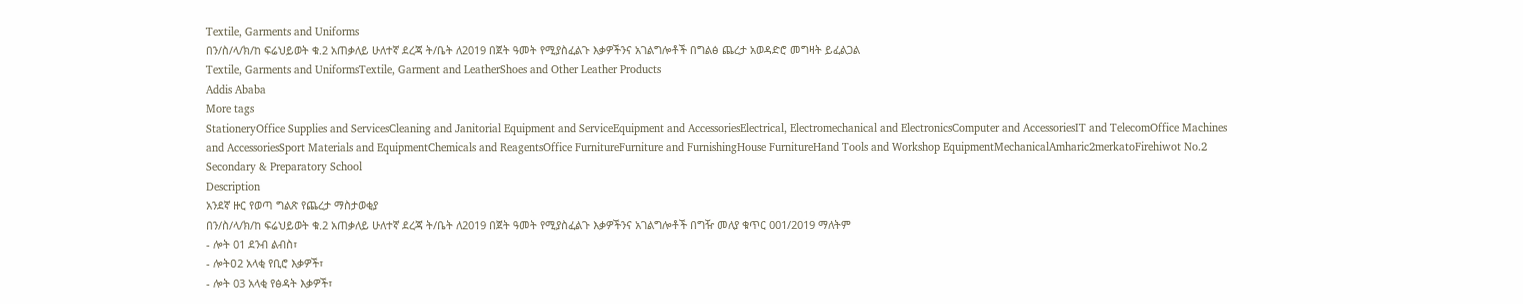Textile, Garments and Uniforms
በን/ስ/ላ/ክ/ከ ፍሬህይወት ቁ.2 አጠቃለይ ሁለተኛ ደረጃ ት/ቤት ለ2019 በጀት ዓመት የሚያስፈልጉ እቃዎችንና አገልግሎቶች በግልፅ ጨረታ አወዳድሮ መግዛት ይፈልጋል
Textile, Garments and UniformsTextile, Garment and LeatherShoes and Other Leather Products
Addis Ababa
More tags
StationeryOffice Supplies and ServicesCleaning and Janitorial Equipment and ServiceEquipment and AccessoriesElectrical, Electromechanical and ElectronicsComputer and AccessoriesIT and TelecomOffice Machines and AccessoriesSport Materials and EquipmentChemicals and ReagentsOffice FurnitureFurniture and FurnishingHouse FurnitureHand Tools and Workshop EquipmentMechanicalAmharic2merkatoFirehiwot No.2 Secondary & Preparatory School
Description
አንደኛ ዙር የወጣ ግልጽ የጨረታ ማስታወቂያ
በን/ስ/ላ/ክ/ከ ፍሬህይወት ቁ.2 አጠቃለይ ሁለተኛ ደረጃ ት/ቤት ለ2019 በጀት ዓመት የሚያስፈልጉ እቃዎችንና አገልግሎቶች በግዥ መለያ ቁጥር 001/2019 ማለትም
- ሎት 01 ደንብ ልብስ፣
- ሎትዐ2 አላቂ የቢሮ እቃዎች፣
- ሎት 03 አላቂ የፅዳት እቃዎች፣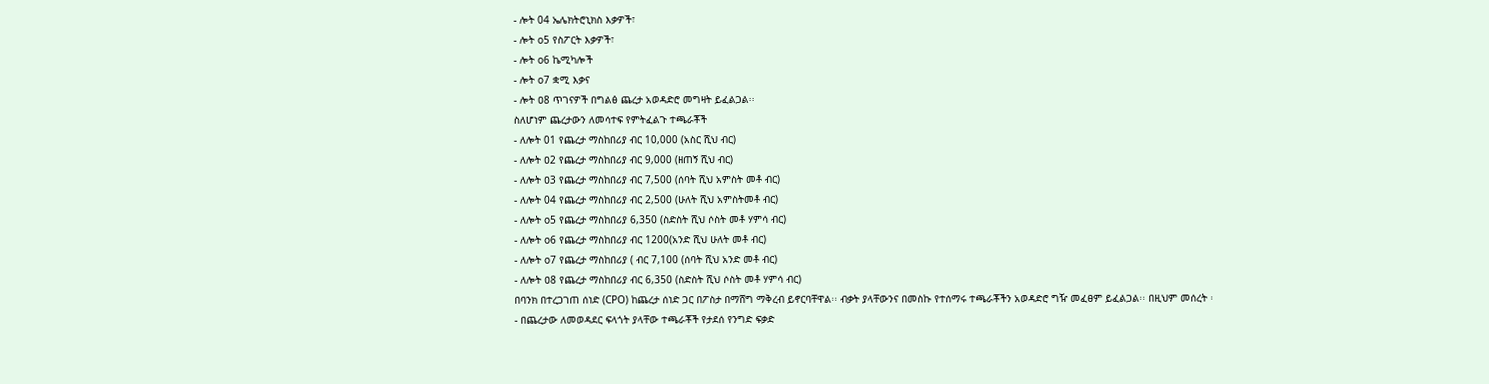- ሎት 04 ኤሌክትሮኒክስ እቃዎች፣
- ሎት o5 የስፖርት እቃዎች፣
- ሎት o6 ኬሚካሎች
- ሎት o7 ቋሚ እቃና
- ሎት ዐ8 ጥገናዎች በግልፅ ጨረታ አወዳድሮ መግዛት ይፈልጋል፡፡
ስለሆነም ጨረታውን ለመሳተፍ የምትፈልጉ ተጫራቾች
- ለሎት 01 የጨረታ ማስከበሪያ ብር 10,000 (አስር ሺህ ብር)
- ለሎት ዐ2 የጨረታ ማስከበሪያ ብር 9,000 (ዘጠኝ ሺህ ብር)
- ለሎት ዐ3 የጨረታ ማስከበሪያ ብር 7,500 (ሰባት ሺህ አምስት መቶ ብር)
- ለሎት 04 የጨረታ ማስከበሪያ ብር 2,500 (ሁለት ሺህ አምስትመቶ ብር)
- ለሎት o5 የጨረታ ማስከበሪያ 6,350 (ስድስት ሺህ ሶስት መቶ ሃምሳ ብር)
- ለሎት o6 የጨረታ ማስከበሪያ ብር 1200(አንድ ሺህ ሁለት መቶ ብር)
- ለሎት o7 የጨረታ ማስከበሪያ ( ብር 7,100 (ሰባት ሺህ አንድ መቶ ብር)
- ለሎት ዐ8 የጨረታ ማስከበሪያ ብር 6,350 (ስድስት ሺህ ሶስት መቶ ሃምሳ ብር)
በባንክ በተረጋገጠ ሰነድ (CPO) ከጨረታ ሰነድ ጋር በፖስታ በማሸግ ማቅረብ ይኖርባቸዋል፡፡ ብቃት ያላቸውንና በመስኩ የተሰማሩ ተጫራቾችን አወዳድሮ ግዥ መፈፀም ይፈልጋል፡፡ በዚህም መሰረት ፡
- በጨረታው ለመወዳደር ፍላጎት ያላቸው ተጫራቾች የታደሰ የንግድ ፍቃድ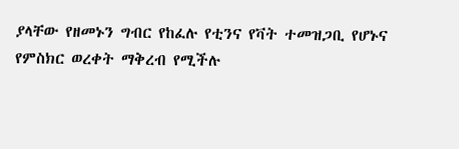ያላቸው የዘመኑን ግብር የከፈሉ የቲንና የቫት ተመዝጋቢ የሆኑና የምስክር ወረቀት ማቅረብ የሚችሉ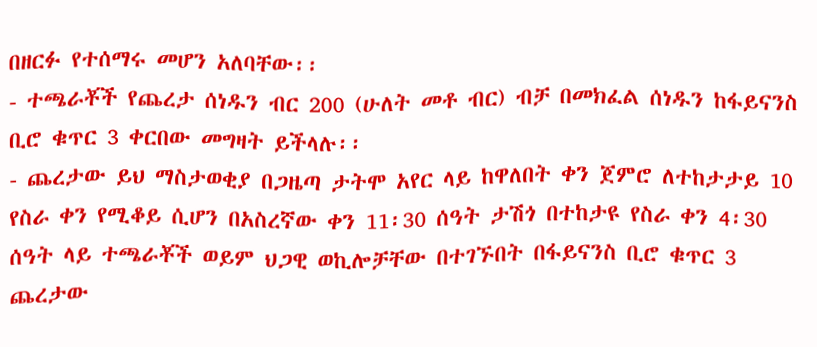በዘርፉ የተሰማሩ መሆን አለባቸው፡፡
- ተጫራቾች የጨረታ ሰነዱን ብር 200 (ሁለት መቶ ብር) ብቻ በመክፈል ሰነዱን ከፋይናንስ ቢሮ ቁጥር 3 ቀርበው መግዛት ይችላሉ፡፡
- ጨረታው ይህ ማስታወቂያ በጋዜጣ ታትሞ አየር ላይ ከዋለበት ቀን ጀምሮ ለተከታታይ 10 የስራ ቀን የሚቆይ ሲሆን በአስረኛው ቀን 11፡30 ሰዓት ታሽጎ በተከታዩ የስራ ቀን 4፡30 ሰዓት ላይ ተጫራቾች ወይም ህጋዊ ወኪሎቻቸው በተገኙበት በፋይናንስ ቢሮ ቁጥር 3 ጨረታው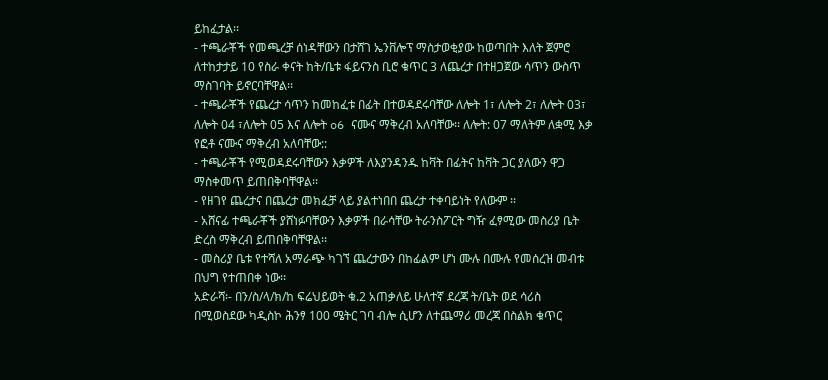ይከፈታል፡፡
- ተጫራቾች የመጫረቻ ሰነዳቸውን በታሸገ ኤንቨሎፕ ማስታወቂያው ከወጣበት እለት ጀምሮ ለተከታታይ 10 የስራ ቀናት ከት/ቤቱ ፋይናንስ ቢሮ ቁጥር 3 ለጨረታ በተዘጋጀው ሳጥን ውስጥ ማስገባት ይኖርባቸዋል፡፡
- ተጫራቾች የጨረታ ሳጥን ከመከፈቱ በፊት በተወዳደሩባቸው ለሎት 1፣ ለሎት 2፣ ለሎት 03፣ ለሎት 04 ፣ለሎት 05 እና ለሎት o6 ናሙና ማቅረብ አለባቸው፡፡ ለሎት: 07 ማለትም ለቋሚ እቃ የፎቶ ናሙና ማቅረብ አለባቸው::
- ተጫራቾች የሚወዳደሩባቸውን እቃዎች ለእያንዳንዱ ከቫት በፊትና ከቫት ጋር ያለውን ዋጋ ማስቀመጥ ይጠበቅባቸዋል፡፡
- የዘገየ ጨረታና በጨረታ መክፈቻ ላይ ያልተነበበ ጨረታ ተቀባይነት የለውም ፡፡
- አሸናፊ ተጫራቾች ያሸነፉባቸውን እቃዎች በራሳቸው ትራንስፖርት ግዥ ፈፃሚው መስሪያ ቤት ድረስ ማቅረብ ይጠበቅባቸዋል፡፡
- መስሪያ ቤቱ የተሻለ አማራጭ ካገኘ ጨረታውን በከፊልም ሆነ ሙሉ በሙሉ የመሰረዝ መብቱ በህግ የተጠበቀ ነው፡፡
አድራሻ፡- በን/ስ/ላ/ክ/ከ ፍሬህይወት ቁ.2 አጠቃለይ ሁለተኛ ደረጃ ት/ቤት ወደ ሳሪስ
በሚወስደው ካዲስኮ ሕንፃ 100 ሜትር ገባ ብሎ ሲሆን ለተጨማሪ መረጃ በስልክ ቁጥር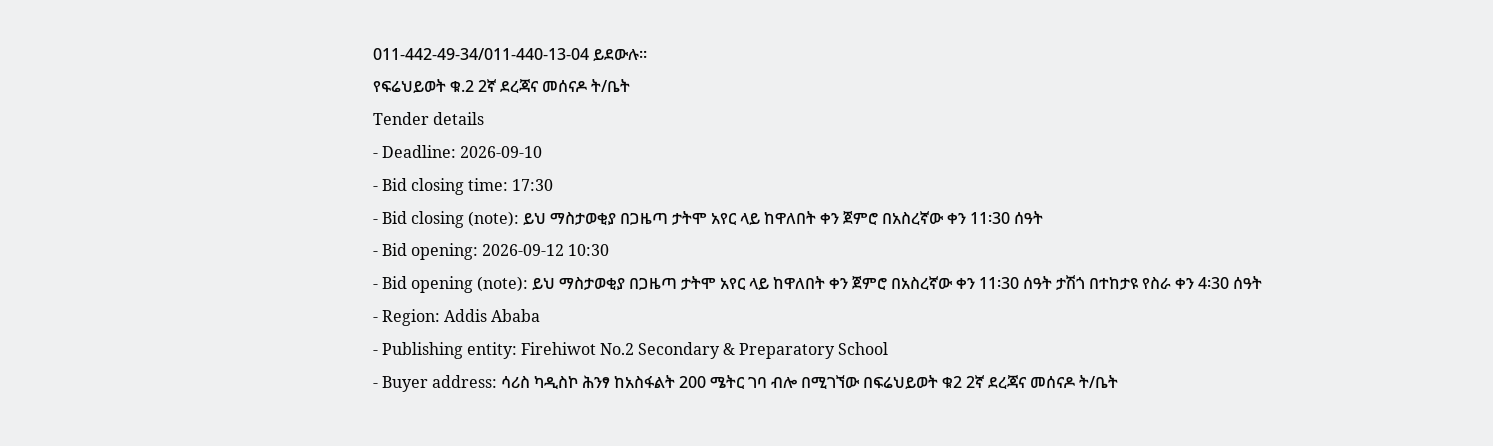011-442-49-34/011-440-13-04 ይደውሉ፡፡
የፍሬህይወት ቁ.2 2ኛ ደረጃና መሰናዶ ት/ቤት
Tender details
- Deadline: 2026-09-10
- Bid closing time: 17:30
- Bid closing (note): ይህ ማስታወቂያ በጋዜጣ ታትሞ አየር ላይ ከዋለበት ቀን ጀምሮ በአስረኛው ቀን 11፡30 ሰዓት
- Bid opening: 2026-09-12 10:30
- Bid opening (note): ይህ ማስታወቂያ በጋዜጣ ታትሞ አየር ላይ ከዋለበት ቀን ጀምሮ በአስረኛው ቀን 11፡30 ሰዓት ታሽጎ በተከታዩ የስራ ቀን 4፡30 ሰዓት
- Region: Addis Ababa
- Publishing entity: Firehiwot No.2 Secondary & Preparatory School
- Buyer address: ሳሪስ ካዲስኮ ሕንፃ ከአስፋልት 200 ሜትር ገባ ብሎ በሚገኘው በፍሬህይወት ቁ2 2ኛ ደረጃና መሰናዶ ት/ቤት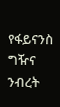የፋይናንስ ግዥና ንብረት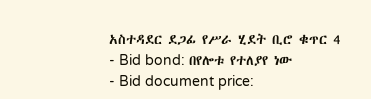አስተዳደር ደጋፊ የሥራ ሂደት ቢሮ ቁጥር 4
- Bid bond: በየሎቱ የተለያየ ነው
- Bid document price: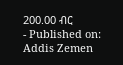200.00 ብር
- Published on: Addis Zemen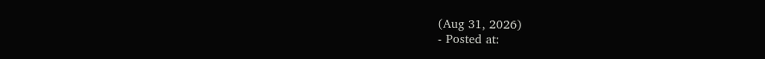(Aug 31, 2026)
- Posted at: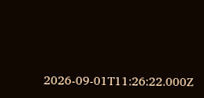2026-09-01T11:26:22.000Z